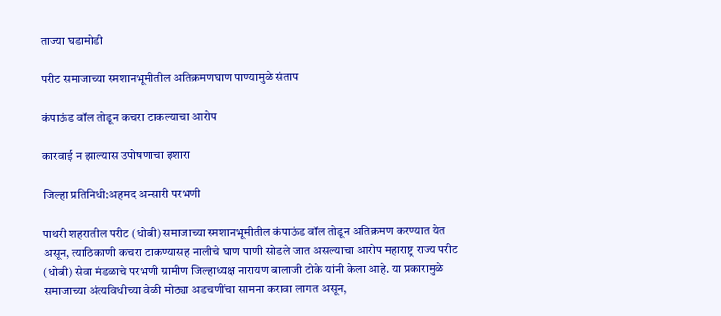ताज्या घडामोडी

परीट समाजाच्या स्मशानभूमीतील अतिक्रमणघाण पाण्यामुळे संताप

कंपाऊंड वॉल तोडून कचरा टाकल्याचा आरोप

कारवाई न झाल्यास उपोषणाचा इशारा

जिल्हा प्रतिनिधी:अहमद अन्सारी परभणी

पाथरी शहरातील परीट (धोबी) समाजाच्या स्मशानभूमीतील कंपाऊंड वॉल तोडून अतिक्रमण करण्यात येत असून, त्याठिकाणी कचरा टाकण्यासह नालीचे घाण पाणी सोडले जात असल्याचा आरोप महाराष्ट्र राज्य परीट (धोबी) सेवा मंडळाचे परभणी ग्रामीण जिल्हाध्यक्ष नारायण बालाजी टोके यांनी केला आहे. या प्रकारामुळे समाजाच्या अंत्यविधीच्या वेळी मोठ्या अडचणींचा सामना करावा लागत असून,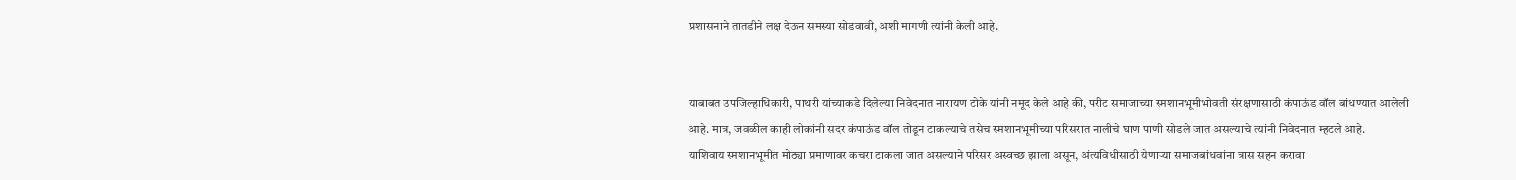प्रशासनाने तातडीने लक्ष देऊन समस्या सोडवावी, अशी मागणी त्यांनी केली आहे.


याबाबत उपजिल्हाधिकारी, पाथरी यांच्याकडे दिलेल्या निवेदनात नारायण टोके यांनी नमूद केले आहे की, परीट समाजाच्या स्मशानभूमीभोवती संरक्षणासाठी कंपाऊंड वॉल बांधण्यात आलेली आहे. मात्र, जवळील काही लोकांनी सदर कंपाऊंड वॉल तोडून टाकल्याचे तसेच स्मशानभूमीच्या परिसरात नालीचे घाण पाणी सोडले जात असल्याचे त्यांनी निवेदनात म्हटले आहे.
याशिवाय स्मशानभूमीत मोठ्या प्रमाणावर कचरा टाकला जात असल्याने परिसर अस्वच्छ झाला असून, अंत्यविधीसाठी येणाऱ्या समाजबांधवांना त्रास सहन करावा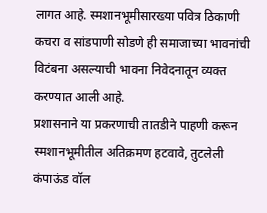लागत आहे. स्मशानभूमीसारख्या पवित्र ठिकाणी कचरा व सांडपाणी सोडणे ही समाजाच्या भावनांची विटंबना असल्याची भावना निवेदनातून व्यक्त करण्यात आली आहे.
प्रशासनाने या प्रकरणाची तातडीने पाहणी करून स्मशानभूमीतील अतिक्रमण हटवावे, तुटलेली कंपाऊंड वॉल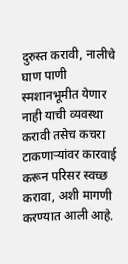दुरुस्त करावी, नालीचे घाण पाणी स्मशानभूमीत येणार नाही याची व्यवस्था करावी तसेच कचरा टाकणाऱ्यांवर कारवाई करून परिसर स्वच्छ करावा, अशी मागणी करण्यात आली आहे.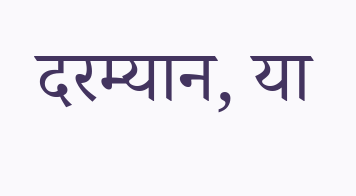दरम्यान, या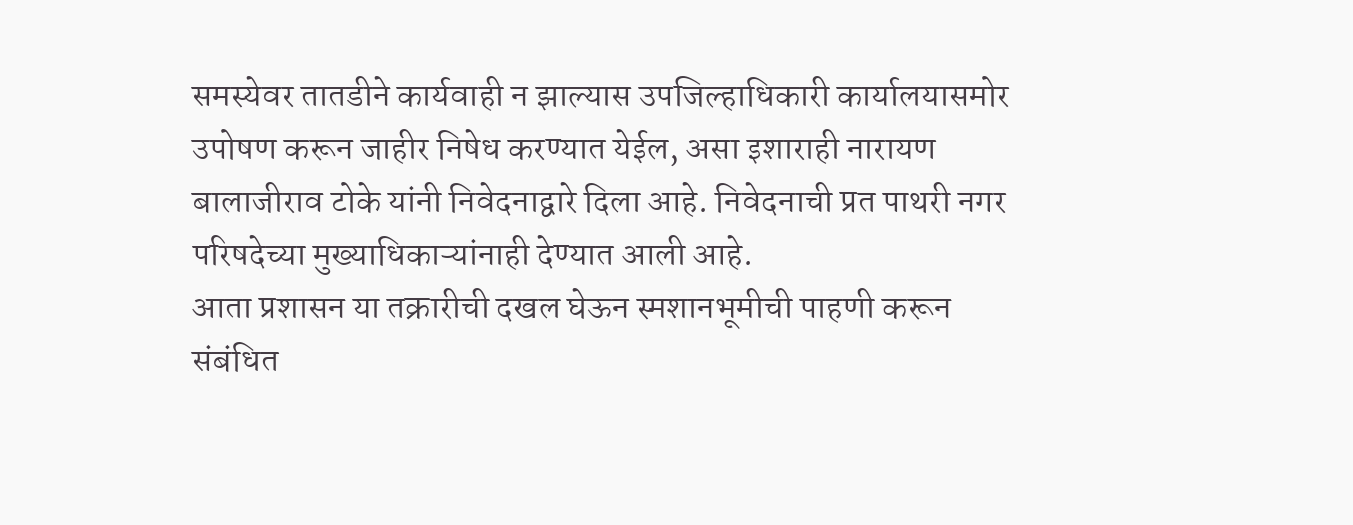समस्येवर तातडीने कार्यवाही न झाल्यास उपजिल्हाधिकारी कार्यालयासमोर उपोषण करून जाहीर निषेध करण्यात येईल, असा इशाराही नारायण बालाजीराव टोके यांनी निवेदनाद्वारे दिला आहे. निवेदनाची प्रत पाथरी नगर परिषदेच्या मुख्याधिकाऱ्यांनाही देण्यात आली आहे.
आता प्रशासन या तक्रारीची दखल घेऊन स्मशानभूमीची पाहणी करून संबंधित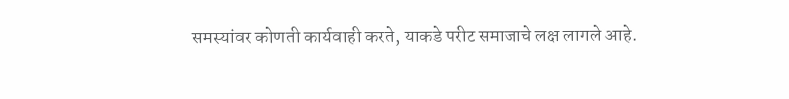समस्यांवर कोणती कार्यवाही करते, याकडे परीट समाजाचे लक्ष लागले आहे.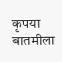कृपया बातमीला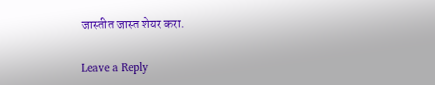जास्तीत जास्त शेयर करा.

Leave a Reply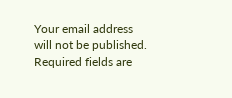Your email address will not be published. Required fields are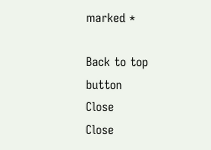marked *

Back to top button
Close
Close